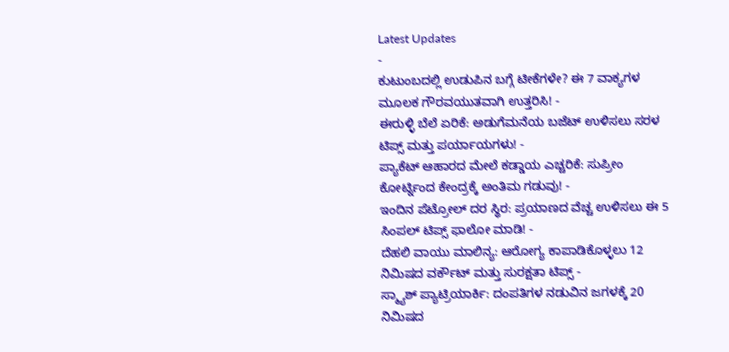Latest Updates
-
ಕುಟುಂಬದಲ್ಲಿ ಉಡುಪಿನ ಬಗ್ಗೆ ಟೀಕೆಗಳೇ? ಈ 7 ವಾಕ್ಯಗಳ ಮೂಲಕ ಗೌರವಯುತವಾಗಿ ಉತ್ತರಿಸಿ! -
ಈರುಳ್ಳಿ ಬೆಲೆ ಏರಿಕೆ: ಅಡುಗೆಮನೆಯ ಬಜೆಟ್ ಉಳಿಸಲು ಸರಳ ಟಿಪ್ಸ್ ಮತ್ತು ಪರ್ಯಾಯಗಳು! -
ಪ್ಯಾಕೆಟ್ ಆಹಾರದ ಮೇಲೆ ಕಡ್ಡಾಯ ಎಚ್ಚರಿಕೆ: ಸುಪ್ರೀಂ ಕೋರ್ಟ್ನಿಂದ ಕೇಂದ್ರಕ್ಕೆ ಅಂತಿಮ ಗಡುವು! -
ಇಂದಿನ ಪೆಟ್ರೋಲ್ ದರ ಸ್ಥಿರ: ಪ್ರಯಾಣದ ವೆಚ್ಚ ಉಳಿಸಲು ಈ 5 ಸಿಂಪಲ್ ಟಿಪ್ಸ್ ಫಾಲೋ ಮಾಡಿ! -
ದೆಹಲಿ ವಾಯು ಮಾಲಿನ್ಯ: ಆರೋಗ್ಯ ಕಾಪಾಡಿಕೊಳ್ಳಲು 12 ನಿಮಿಷದ ವರ್ಕೌಟ್ ಮತ್ತು ಸುರಕ್ಷತಾ ಟಿಪ್ಸ್ -
ಸ್ಮ್ಯಾಶ್ ಪ್ಯಾಟ್ರಿಯಾರ್ಕಿ: ದಂಪತಿಗಳ ನಡುವಿನ ಜಗಳಕ್ಕೆ 20 ನಿಮಿಷದ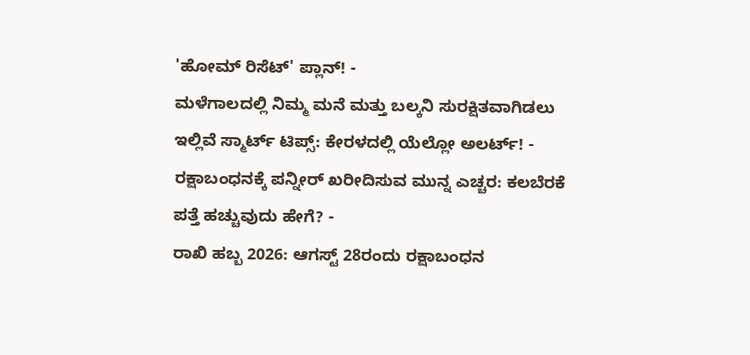'ಹೋಮ್ ರಿಸೆಟ್' ಪ್ಲಾನ್! -
ಮಳೆಗಾಲದಲ್ಲಿ ನಿಮ್ಮ ಮನೆ ಮತ್ತು ಬಲ್ಕನಿ ಸುರಕ್ಷಿತವಾಗಿಡಲು ಇಲ್ಲಿವೆ ಸ್ಮಾರ್ಟ್ ಟಿಪ್ಸ್: ಕೇರಳದಲ್ಲಿ ಯೆಲ್ಲೋ ಅಲರ್ಟ್! -
ರಕ್ಷಾಬಂಧನಕ್ಕೆ ಪನ್ನೀರ್ ಖರೀದಿಸುವ ಮುನ್ನ ಎಚ್ಚರ: ಕಲಬೆರಕೆ ಪತ್ತೆ ಹಚ್ಚುವುದು ಹೇಗೆ? -
ರಾಖಿ ಹಬ್ಬ 2026: ಆಗಸ್ಟ್ 28ರಂದು ರಕ್ಷಾಬಂಧನ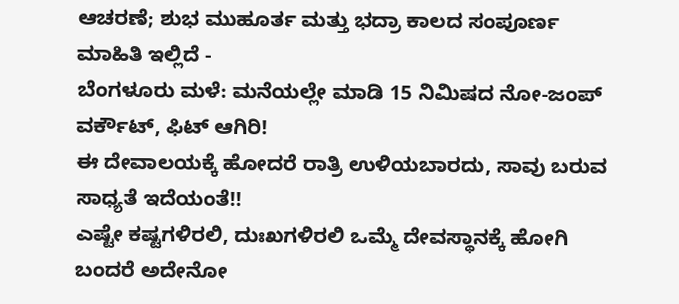ಆಚರಣೆ; ಶುಭ ಮುಹೂರ್ತ ಮತ್ತು ಭದ್ರಾ ಕಾಲದ ಸಂಪೂರ್ಣ ಮಾಹಿತಿ ಇಲ್ಲಿದೆ -
ಬೆಂಗಳೂರು ಮಳೆ: ಮನೆಯಲ್ಲೇ ಮಾಡಿ 15 ನಿಮಿಷದ ನೋ-ಜಂಪ್ ವರ್ಕೌಟ್, ಫಿಟ್ ಆಗಿರಿ!
ಈ ದೇವಾಲಯಕ್ಕೆ ಹೋದರೆ ರಾತ್ರಿ ಉಳಿಯಬಾರದು, ಸಾವು ಬರುವ ಸಾಧ್ಯತೆ ಇದೆಯಂತೆ!!
ಎಷ್ಟೇ ಕಷ್ಟಗಳಿರಲಿ, ದುಃಖಗಳಿರಲಿ ಒಮ್ಮೆ ದೇವಸ್ಥಾನಕ್ಕೆ ಹೋಗಿ ಬಂದರೆ ಅದೇನೋ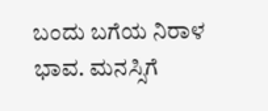ಬಂದು ಬಗೆಯ ನಿರಾಳ ಭಾವ. ಮನಸ್ಸಿಗೆ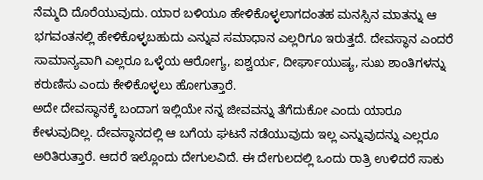ನೆಮ್ಮದಿ ದೊರೆಯುವುದು. ಯಾರ ಬಳಿಯೂ ಹೇಳಿಕೊಳ್ಳಲಾಗದಂತಹ ಮನಸ್ಸಿನ ಮಾತನ್ನು ಆ ಭಗವಂತನಲ್ಲಿ ಹೇಳಿಕೊಳ್ಳಬಹುದು ಎನ್ನುವ ಸಮಾಧಾನ ಎಲ್ಲರಿಗೂ ಇರುತ್ತದೆ. ದೇವಸ್ಥಾನ ಎಂದರೆ ಸಾಮಾನ್ಯವಾಗಿ ಎಲ್ಲರೂ ಒಳ್ಳೆಯ ಆರೋಗ್ಯ, ಐಶ್ವರ್ಯ, ದೀರ್ಘಾಯುಷ್ಯ, ಸುಖ ಶಾಂತಿಗಳನ್ನು ಕರುಣಿಸು ಎಂದು ಕೇಳಿಕೊಳ್ಳಲು ಹೋಗುತ್ತಾರೆ.
ಅದೇ ದೇವಸ್ಥಾನಕ್ಕೆ ಬಂದಾಗ ಇಲ್ಲಿಯೇ ನನ್ನ ಜೀವವನ್ನು ತೆಗೆದುಕೋ ಎಂದು ಯಾರೂ ಕೇಳುವುದಿಲ್ಲ. ದೇವಸ್ಥಾನದಲ್ಲಿ ಆ ಬಗೆಯ ಘಟನೆ ನಡೆಯುವುದು ಇಲ್ಲ ಎನ್ನುವುದನ್ನು ಎಲ್ಲರೂ ಅರಿತಿರುತ್ತಾರೆ. ಆದರೆ ಇಲ್ಲೊಂದು ದೇಗುಲವಿದೆ. ಈ ದೇಗುಲದಲ್ಲಿ ಒಂದು ರಾತ್ರಿ ಉಳಿದರೆ ಸಾಕು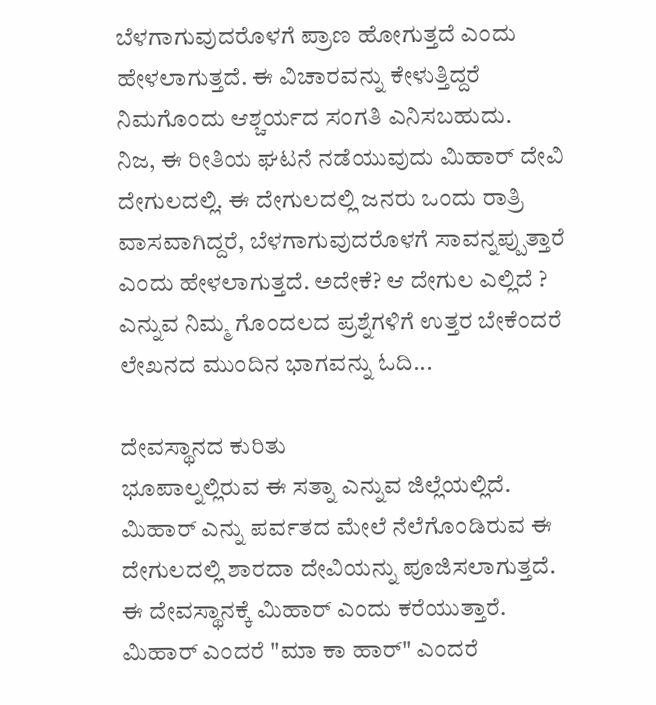ಬೆಳಗಾಗುವುದರೊಳಗೆ ಪ್ರಾಣ ಹೋಗುತ್ತದೆ ಎಂದು ಹೇಳಲಾಗುತ್ತದೆ. ಈ ವಿಚಾರವನ್ನು ಕೇಳುತ್ತಿದ್ದರೆ ನಿಮಗೊಂದು ಆಶ್ಚರ್ಯದ ಸಂಗತಿ ಎನಿಸಬಹುದು.
ನಿಜ, ಈ ರೀತಿಯ ಘಟನೆ ನಡೆಯುವುದು ಮಿಹಾರ್ ದೇವಿ ದೇಗುಲದಲ್ಲಿ. ಈ ದೇಗುಲದಲ್ಲಿ ಜನರು ಒಂದು ರಾತ್ರಿ ವಾಸವಾಗಿದ್ದರೆ, ಬೆಳಗಾಗುವುದರೊಳಗೆ ಸಾವನ್ನಪ್ಪುತ್ತಾರೆ ಎಂದು ಹೇಳಲಾಗುತ್ತದೆ. ಅದೇಕೆ? ಆ ದೇಗುಲ ಎಲ್ಲಿದೆ ? ಎನ್ನುವ ನಿಮ್ಮ ಗೊಂದಲದ ಪ್ರಶ್ನೆಗಳಿಗೆ ಉತ್ತರ ಬೇಕೆಂದರೆ ಲೇಖನದ ಮುಂದಿನ ಭಾಗವನ್ನು ಓದಿ...

ದೇವಸ್ಥಾನದ ಕುರಿತು
ಭೂಪಾಲ್ನಲ್ಲಿರುವ ಈ ಸತ್ನಾ ಎನ್ನುವ ಜಿಲ್ಲೆಯಲ್ಲಿದೆ. ಮಿಹಾರ್ ಎನ್ನು ಪರ್ವತದ ಮೇಲೆ ನೆಲೆಗೊಂಡಿರುವ ಈ ದೇಗುಲದಲ್ಲಿ ಶಾರದಾ ದೇವಿಯನ್ನು ಪೂಜಿಸಲಾಗುತ್ತದೆ. ಈ ದೇವಸ್ಥಾನಕ್ಕೆ ಮಿಹಾರ್ ಎಂದು ಕರೆಯುತ್ತಾರೆ. ಮಿಹಾರ್ ಎಂದರೆ "ಮಾ ಕಾ ಹಾರ್" ಎಂದರೆ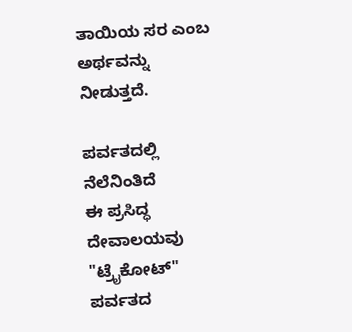ತಾಯಿಯ ಸರ ಎಂಬ ಅರ್ಥವನ್ನು ನೀಡುತ್ತದೆ.

ಪರ್ವತದಲ್ಲಿ ನೆಲೆನಿಂತಿದೆ
ಈ ಪ್ರಸಿದ್ಧ ದೇವಾಲಯವು "ಟ್ರೈಕೋಟ್" ಪರ್ವತದ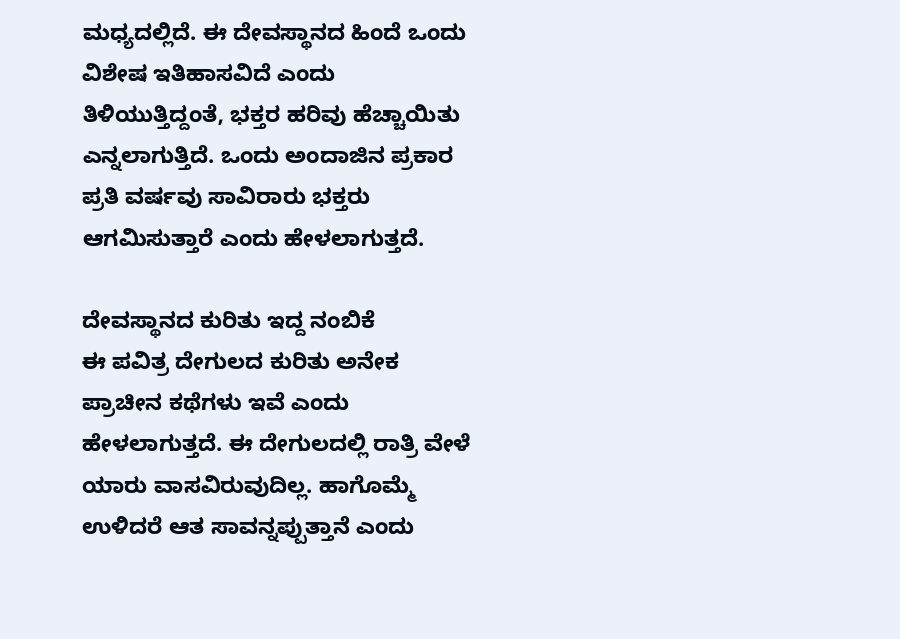ಮಧ್ಯದಲ್ಲಿದೆ. ಈ ದೇವಸ್ಥಾನದ ಹಿಂದೆ ಒಂದು ವಿಶೇಷ ಇತಿಹಾಸವಿದೆ ಎಂದು ತಿಳಿಯುತ್ತಿದ್ದಂತೆ, ಭಕ್ತರ ಹರಿವು ಹೆಚ್ಚಾಯಿತು ಎನ್ನಲಾಗುತ್ತಿದೆ. ಒಂದು ಅಂದಾಜಿನ ಪ್ರಕಾರ ಪ್ರತಿ ವರ್ಷವು ಸಾವಿರಾರು ಭಕ್ತರು ಆಗಮಿಸುತ್ತಾರೆ ಎಂದು ಹೇಳಲಾಗುತ್ತದೆ.

ದೇವಸ್ಥಾನದ ಕುರಿತು ಇದ್ದ ನಂಬಿಕೆ
ಈ ಪವಿತ್ರ ದೇಗುಲದ ಕುರಿತು ಅನೇಕ ಪ್ರಾಚೀನ ಕಥೆಗಳು ಇವೆ ಎಂದು ಹೇಳಲಾಗುತ್ತದೆ. ಈ ದೇಗುಲದಲ್ಲಿ ರಾತ್ರಿ ವೇಳೆ ಯಾರು ವಾಸವಿರುವುದಿಲ್ಲ. ಹಾಗೊಮ್ಮೆ ಉಳಿದರೆ ಆತ ಸಾವನ್ನಪ್ಪುತ್ತಾನೆ ಎಂದು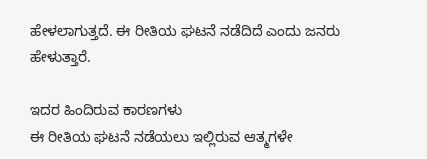ಹೇಳಲಾಗುತ್ತದೆ. ಈ ರೀತಿಯ ಘಟನೆ ನಡೆದಿದೆ ಎಂದು ಜನರು ಹೇಳುತ್ತಾರೆ.

ಇದರ ಹಿಂದಿರುವ ಕಾರಣಗಳು
ಈ ರೀತಿಯ ಘಟನೆ ನಡೆಯಲು ಇಲ್ಲಿರುವ ಆತ್ಮಗಳೇ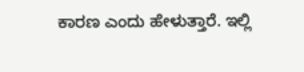ಕಾರಣ ಎಂದು ಹೇಳುತ್ತಾರೆ. ಇಲ್ಲಿ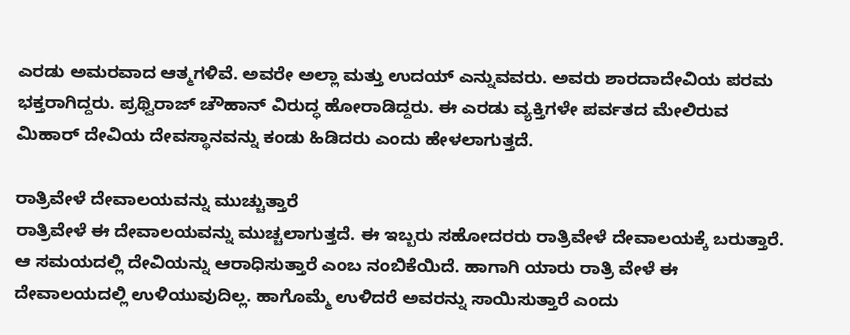ಎರಡು ಅಮರವಾದ ಆತ್ಮಗಳಿವೆ. ಅವರೇ ಅಲ್ಲಾ ಮತ್ತು ಉದಯ್ ಎನ್ನುವವರು. ಅವರು ಶಾರದಾದೇವಿಯ ಪರಮ ಭಕ್ತರಾಗಿದ್ದರು. ಪ್ರಥ್ವಿರಾಜ್ ಚೌಹಾನ್ ವಿರುದ್ಧ ಹೋರಾಡಿದ್ದರು. ಈ ಎರಡು ವ್ಯಕ್ತಿಗಳೇ ಪರ್ವತದ ಮೇಲಿರುವ ಮಿಹಾರ್ ದೇವಿಯ ದೇವಸ್ಥಾನವನ್ನು ಕಂಡು ಹಿಡಿದರು ಎಂದು ಹೇಳಲಾಗುತ್ತದೆ.

ರಾತ್ರಿವೇಳೆ ದೇವಾಲಯವನ್ನು ಮುಚ್ಚುತ್ತಾರೆ
ರಾತ್ರಿವೇಳೆ ಈ ದೇವಾಲಯವನ್ನು ಮುಚ್ಚಲಾಗುತ್ತದೆ. ಈ ಇಬ್ಬರು ಸಹೋದರರು ರಾತ್ರಿವೇಳೆ ದೇವಾಲಯಕ್ಕೆ ಬರುತ್ತಾರೆ. ಆ ಸಮಯದಲ್ಲಿ ದೇವಿಯನ್ನು ಆರಾಧಿಸುತ್ತಾರೆ ಎಂಬ ನಂಬಿಕೆಯಿದೆ. ಹಾಗಾಗಿ ಯಾರು ರಾತ್ರಿ ವೇಳೆ ಈ ದೇವಾಲಯದಲ್ಲಿ ಉಳಿಯುವುದಿಲ್ಲ. ಹಾಗೊಮ್ಮೆ ಉಳಿದರೆ ಅವರನ್ನು ಸಾಯಿಸುತ್ತಾರೆ ಎಂದು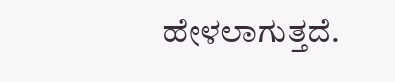ಹೇಳಲಾಗುತ್ತದೆ.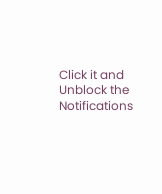Click it and Unblock the Notifications